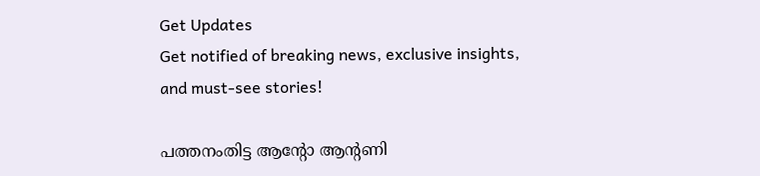Get Updates
Get notified of breaking news, exclusive insights, and must-see stories!

പത്തനംതിട്ട ആന്റോ ആന്റണി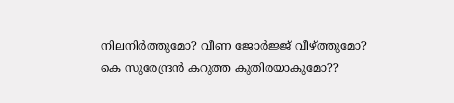നിലനിർത്തുമോ? വീണ ജോർജ്ജ് വീഴ്ത്തുമോ? കെ സുരേന്ദ്രൻ കറുത്ത കുതിരയാകുമോ??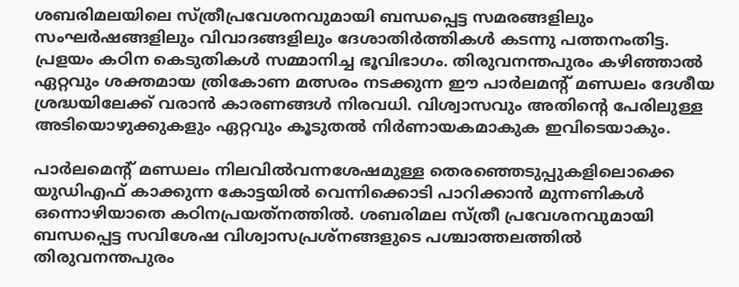ശബരിമലയിലെ സ്ത്രീപ്രവേശനവുമായി ബന്ധപ്പെട്ട സമരങ്ങളിലും സംഘര്‍ഷങ്ങളിലും വിവാദങ്ങളിലും ദേശാതിര്‍ത്തികള്‍ കടന്നു പത്തനംതിട്ട. പ്രളയം കഠിന കെടുതികള്‍ സമ്മാനിച്ച ഭൂവിഭാഗം. തിരുവനന്തപുരം കഴിഞ്ഞാല്‍ ഏറ്റവും ശക്തമായ ത്രികോണ മത്സരം നടക്കുന്ന ഈ പാര്‍ലമന്റ് മണ്ഡലം ദേശീയ ശ്രദ്ധയിലേക്ക് വരാന്‍ കാരണങ്ങള്‍ നിരവധി. വിശ്വാസവും അതിന്റെ പേരിലുള്ള അടിയൊഴുക്കുകളും ഏറ്റവും കൂടുതല്‍ നിര്‍ണായകമാകുക ഇവിടെയാകും.

പാര്‍ലമെന്റ് മണ്ഡലം നിലവില്‍വന്നശേഷമുള്ള തെരഞ്ഞെടുപ്പുകളിലൊക്കെ യുഡിഎഫ് കാക്കുന്ന കോട്ടയില്‍ വെന്നിക്കൊടി പാറിക്കാന്‍ മുന്നണികള്‍ ഒന്നൊഴിയാതെ കഠിനപ്രയത്‌നത്തില്‍. ശബരിമല സ്ത്രീ പ്രവേശനവുമായി ബന്ധപ്പെട്ട സവിശേഷ വിശ്വാസപ്രശ്‌നങ്ങളുടെ പശ്ചാത്തലത്തില്‍ തിരുവനന്തപുരം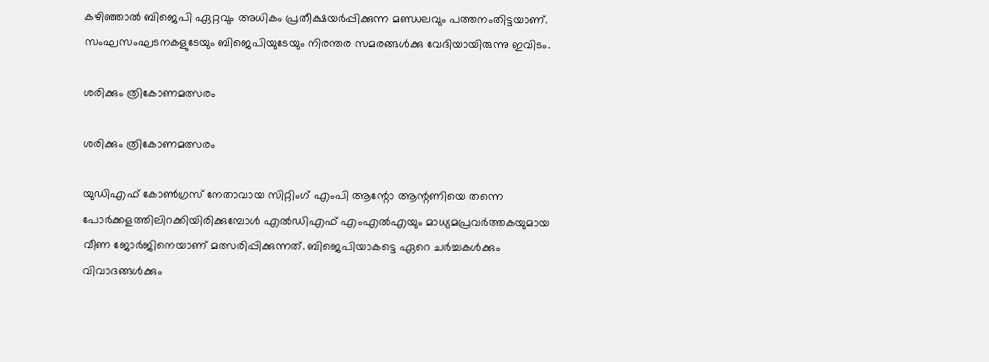കഴിഞ്ഞാല്‍ ബിജെപി ഏറ്റവും അധികം പ്രതീക്ഷയര്‍പ്പിക്കുന്ന മണ്ഡലവും പത്തനംതിട്ടയാണ്. സംഘസംഘടനകളുടേയും ബിജെപിയുടേയും നിരന്തര സമരങ്ങള്‍ക്കു വേദിയായിരുന്നു ഇവിടം.

ശരിക്കും ത്രികോണമത്സരം

ശരിക്കും ത്രികോണമത്സരം

യുഡിഎഫ് കോണ്‍ഗ്രസ് നേതാവായ സിറ്റിംഗ് എംപി ആന്റോ ആന്റണിയെ തന്നെ പോര്‍ക്കളത്തിലിറക്കിയിരിക്കുമ്പോള്‍ എല്‍ഡിഎഫ് എംഎല്‍എയും മാധ്യമപ്രവര്‍ത്തകയുമായ വീണ ജോര്‍ജിനെയാണ് മത്സരിപ്പിക്കുന്നത്. ബിജെപിയാകട്ടെ ഏറെ ചര്‍ച്ചകള്‍ക്കും വിവാദങ്ങള്‍ക്കും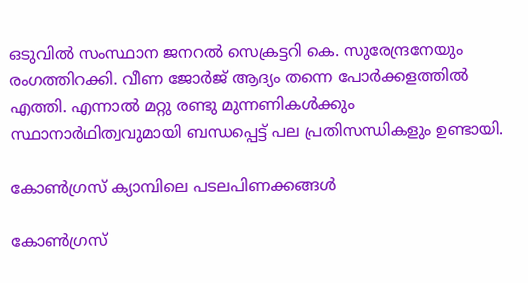ഒടുവില്‍ സംസ്ഥാന ജനറല്‍ സെക്രട്ടറി കെ. സുരേന്ദ്രനേയും രംഗത്തിറക്കി. വീണ ജോര്‍ജ് ആദ്യം തന്നെ പോര്‍ക്കളത്തില്‍ എത്തി. എന്നാല്‍ മറ്റു രണ്ടു മുന്നണികള്‍ക്കും സ്ഥാനാര്‍ഥിത്വവുമായി ബന്ധപ്പെട്ട് പല പ്രതിസന്ധികളും ഉണ്ടായി.

കോണ്‍ഗ്രസ് ക്യാമ്പിലെ പടലപിണക്കങ്ങള്‍

കോണ്‍ഗ്രസ്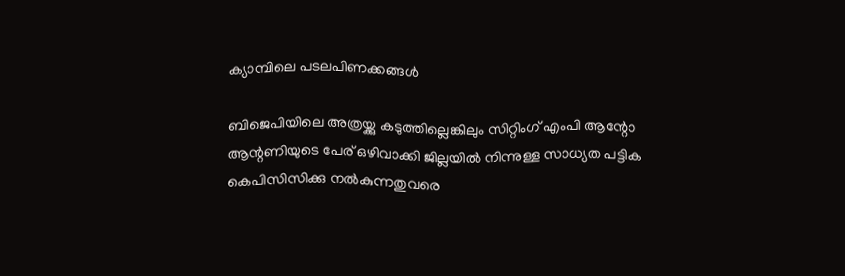ക്യാമ്പിലെ പടലപിണക്കങ്ങള്‍

ബിജെപിയിലെ അത്രയ്ക്കു കടുത്തില്ലെങ്കിലും സിറ്റിംഗ് എംപി ആന്റോ ആന്റണിയുടെ പേര് ഒഴിവാക്കി ജില്ലയില്‍ നിന്നുള്ള സാധ്യത പട്ടിക കെപിസിസിക്കു നല്‍കുന്നതുവരെ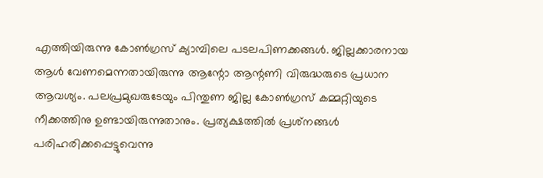എത്തിയിരുന്നു കോണ്‍ഗ്രസ് ക്യാമ്പിലെ പടലപിണക്കങ്ങള്‍. ജില്ലക്കാരനായ ആള്‍ വേണമെന്നതായിരുന്നു ആന്റോ ആന്റണി വിരുദ്ധരുടെ പ്രധാന ആവശ്യം. പലപ്രമുഖരുടേയും പിന്തുണ ജില്ല കോണ്‍ഗ്രസ് കമ്മറ്റിയുടെ നീക്കത്തിനു ഉണ്ടായിരുന്നുതാനും. പ്രത്യക്ഷത്തില്‍ പ്രശ്‌നങ്ങള്‍ പരിഹരിക്കപ്പെട്ടുവെന്നു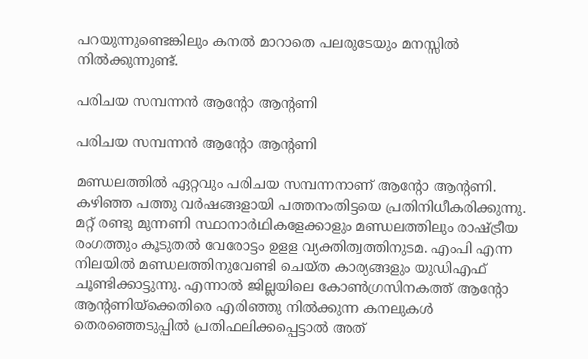പറയുന്നുണ്ടെങ്കിലും കനല്‍ മാറാതെ പലരുടേയും മനസ്സില്‍ നില്‍ക്കുന്നുണ്ട്.

പരിചയ സമ്പന്നൻ ആന്റോ ആന്റണി

പരിചയ സമ്പന്നൻ ആന്റോ ആന്റണി

മണ്ഡലത്തില്‍ ഏറ്റവും പരിചയ സമ്പന്നനാണ് ആന്റോ ആന്റണി. കഴിഞ്ഞ പത്തു വര്‍ഷങ്ങളായി പത്തനംതിട്ടയെ പ്രതിനിധീകരിക്കുന്നു. മറ്റ് രണ്ടു മുന്നണി സ്ഥാനാര്‍ഥികളേക്കാളും മണ്ഡലത്തിലും രാഷ്ട്രീയ രംഗത്തും കൂടുതല്‍ വേരോട്ടം ഉളള വ്യക്തിത്വത്തിനുടമ. എംപി എന്ന നിലയില്‍ മണ്ഡലത്തിനുവേണ്ടി ചെയ്ത കാര്യങ്ങളും യുഡിഎഫ് ചൂണ്ടിക്കാട്ടുന്നു. എന്നാല്‍ ജില്ലയിലെ കോണ്‍ഗ്രസിനകത്ത് ആന്റോ ആന്റണിയ്‌ക്കെതിരെ എരിഞ്ഞു നില്‍ക്കുന്ന കനലുകള്‍ തെരഞ്ഞെടുപ്പില്‍ പ്രതിഫലിക്കപ്പെട്ടാല്‍ അത്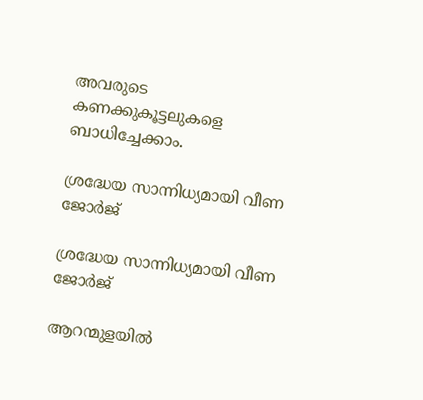അവരുടെ കണക്കുകൂട്ടലുകളെ ബാധിച്ചേക്കാം.

ശ്രദ്ധേയ സാന്നിധ്യമായി വീണ ജോര്‍ജ്

ശ്രദ്ധേയ സാന്നിധ്യമായി വീണ ജോര്‍ജ്

ആറന്മുളയില്‍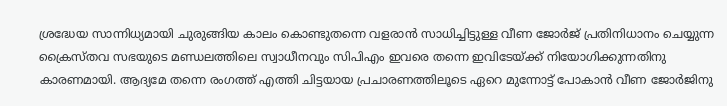ശ്രദ്ധേയ സാന്നിധ്യമായി ചുരുങ്ങിയ കാലം കൊണ്ടുതന്നെ വളരാന്‍ സാധിച്ചിട്ടുള്ള വീണ ജോര്‍ജ് പ്രതിനിധാനം ചെയ്യുന്ന ക്രൈസ്തവ സഭയുടെ മണ്ഡലത്തിലെ സ്വാധീനവും സിപിഎം ഇവരെ തന്നെ ഇവിടേയ്ക്ക് നിയോഗിക്കുന്നതിനു കാരണമായി. ആദ്യമേ തന്നെ രംഗത്ത് എത്തി ചിട്ടയായ പ്രചാരണത്തിലൂടെ ഏറെ മുന്നോട്ട് പോകാന്‍ വീണ ജോര്‍ജിനു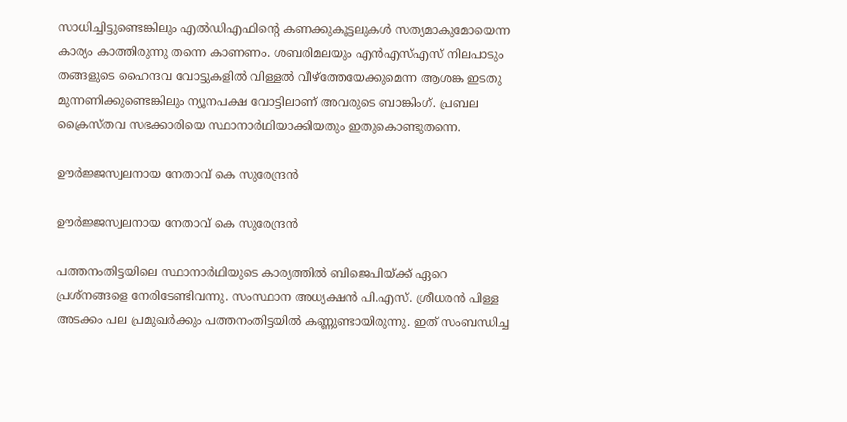സാധിച്ചിട്ടുണ്ടെങ്കിലും എല്‍ഡിഎഫിന്റെ കണക്കുകൂട്ടലുകള്‍ സത്യമാകുമോയെന്ന കാര്യം കാത്തിരുന്നു തന്നെ കാണണം. ശബരിമലയും എന്‍എസ്എസ് നിലപാടും തങ്ങളുടെ ഹൈന്ദവ വോട്ടുകളില്‍ വിള്ളല്‍ വീഴ്‌ത്തേയേക്കുമെന്ന ആശങ്ക ഇടതു മുന്നണിക്കുണ്ടെങ്കിലും ന്യൂനപക്ഷ വോട്ടിലാണ് അവരുടെ ബാങ്കിംഗ്. പ്രബല ക്രൈസ്തവ സഭക്കാരിയെ സ്ഥാനാര്‍ഥിയാക്കിയതും ഇതുകൊണ്ടുതന്നെ.

ഊര്‍ജ്ജസ്വലനായ നേതാവ് കെ സുരേന്ദ്രൻ

ഊര്‍ജ്ജസ്വലനായ നേതാവ് കെ സുരേന്ദ്രൻ

പത്തനംതിട്ടയിലെ സ്ഥാനാര്‍ഥിയുടെ കാര്യത്തില്‍ ബിജെപിയ്ക്ക് ഏറെ പ്രശ്‌നങ്ങളെ നേരിടേണ്ടിവന്നു. സംസ്ഥാന അധ്യക്ഷന്‍ പി.എസ്. ശ്രീധരന്‍ പിള്ള അടക്കം പല പ്രമുഖര്‍ക്കും പത്തനംതിട്ടയില്‍ കണ്ണുണ്ടായിരുന്നു. ഇത് സംബന്ധിച്ച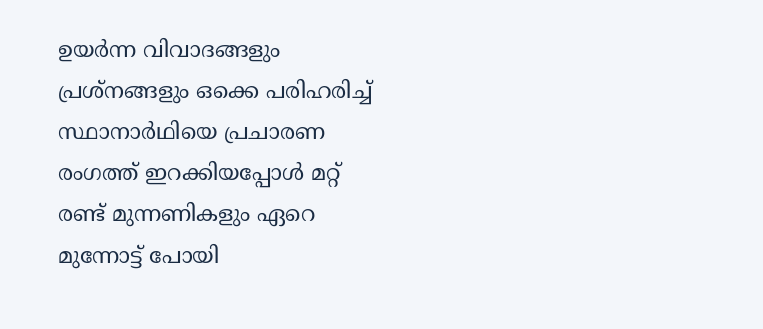ഉയര്‍ന്ന വിവാദങ്ങളും പ്രശ്‌നങ്ങളും ഒക്കെ പരിഹരിച്ച് സ്ഥാനാര്‍ഥിയെ പ്രചാരണ രംഗത്ത് ഇറക്കിയപ്പോള്‍ മറ്റ് രണ്ട് മുന്നണികളും ഏറെ മുന്നോട്ട് പോയി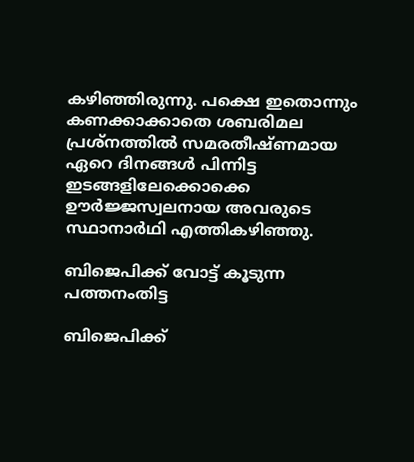കഴിഞ്ഞിരുന്നു. പക്ഷെ ഇതൊന്നും കണക്കാക്കാതെ ശബരിമല പ്രശ്‌നത്തില്‍ സമരതീഷ്ണമായ ഏറെ ദിനങ്ങള്‍ പിന്നിട്ട ഇടങ്ങളിലേക്കൊക്കെ ഊര്‍ജ്ജസ്വലനായ അവരുടെ സ്ഥാനാര്‍ഥി എത്തികഴിഞ്ഞു.

ബിജെപിക്ക് വോട്ട് കൂടുന്ന പത്തനംതിട്ട

ബിജെപിക്ക്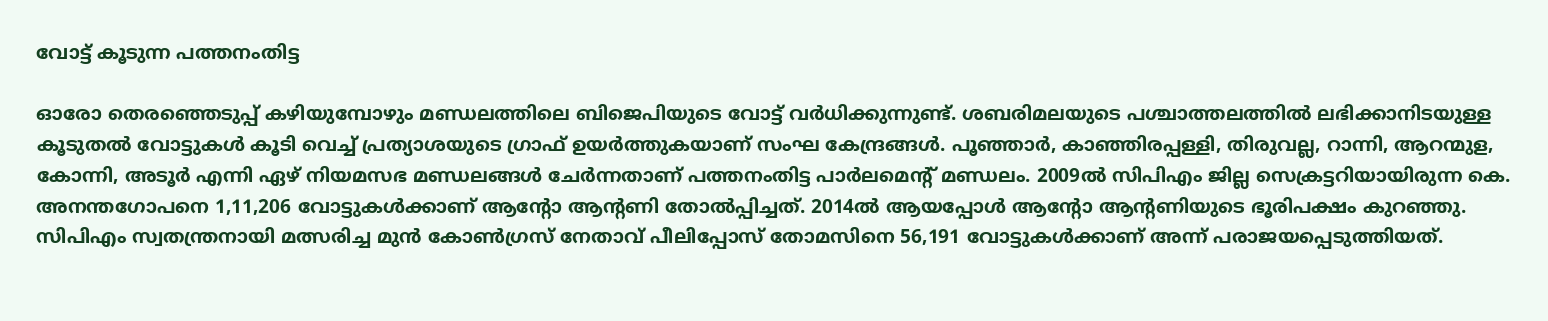വോട്ട് കൂടുന്ന പത്തനംതിട്ട

ഓരോ തെരഞ്ഞെടുപ്പ് കഴിയുമ്പോഴും മണ്ഡലത്തിലെ ബിജെപിയുടെ വോട്ട് വര്‍ധിക്കുന്നുണ്ട്. ശബരിമലയുടെ പശ്ചാത്തലത്തില്‍ ലഭിക്കാനിടയുള്ള കൂടുതല്‍ വോട്ടുകള്‍ കൂടി വെച്ച് പ്രത്യാശയുടെ ഗ്രാഫ് ഉയര്‍ത്തുകയാണ് സംഘ കേന്ദ്രങ്ങള്‍. പൂഞ്ഞാര്‍, കാഞ്ഞിരപ്പള്ളി, തിരുവല്ല, റാന്നി, ആറന്മുള, കോന്നി, അടൂര്‍ എന്നി ഏഴ് നിയമസഭ മണ്ഡലങ്ങള്‍ ചേര്‍ന്നതാണ് പത്തനംതിട്ട പാര്‍ലമെന്റ് മണ്ഡലം. 2009ല്‍ സിപിഎം ജില്ല സെക്രട്ടറിയായിരുന്ന കെ. അനന്തഗോപനെ 1,11,206 വോട്ടുകള്‍ക്കാണ് ആന്റോ ആന്റണി തോല്‍പ്പിച്ചത്. 2014ല്‍ ആയപ്പോള്‍ ആന്റോ ആന്റണിയുടെ ഭൂരിപക്ഷം കുറഞ്ഞു. സിപിഎം സ്വതന്ത്രനായി മത്സരിച്ച മുന്‍ കോണ്‍ഗ്രസ് നേതാവ് പീലിപ്പോസ് തോമസിനെ 56,191 വോട്ടുകള്‍ക്കാണ് അന്ന് പരാജയപ്പെടുത്തിയത്.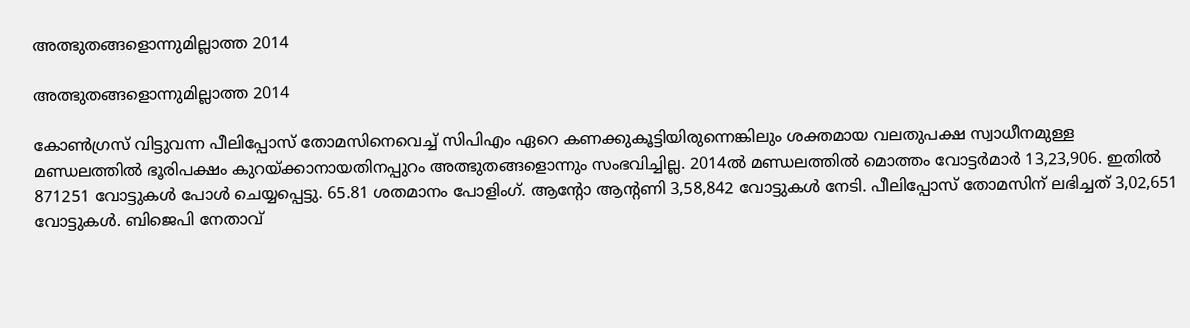അത്ഭുതങ്ങളൊന്നുമില്ലാത്ത 2014

അത്ഭുതങ്ങളൊന്നുമില്ലാത്ത 2014

കോണ്‍ഗ്രസ് വിട്ടുവന്ന പീലിപ്പോസ് തോമസിനെവെച്ച് സിപിഎം ഏറെ കണക്കുകൂട്ടിയിരുന്നെങ്കിലും ശക്തമായ വലതുപക്ഷ സ്വാധീനമുള്ള മണ്ഡലത്തില്‍ ഭൂരിപക്ഷം കുറയ്ക്കാനായതിനപ്പുറം അത്ഭുതങ്ങളൊന്നും സംഭവിച്ചില്ല. 2014ല്‍ മണ്ഡലത്തില്‍ മൊത്തം വോട്ടര്‍മാര്‍ 13,23,906. ഇതില്‍ 871251 വോട്ടുകള്‍ പോള്‍ ചെയ്യപ്പെട്ടു. 65.81 ശതമാനം പോളിംഗ്. ആന്റോ ആന്റണി 3,58,842 വോട്ടുകള്‍ നേടി. പീലിപ്പോസ് തോമസിന് ലഭിച്ചത് 3,02,651 വോട്ടുകള്‍. ബിജെപി നേതാവ്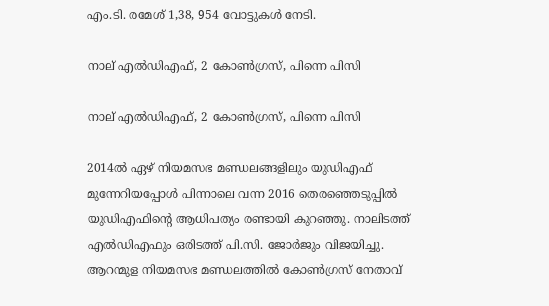എം.ടി. രമേശ് 1,38, 954 വോട്ടുകള്‍ നേടി.

നാല് എൽഡിഎഫ്, 2 കോൺഗ്രസ്, പിന്നെ പിസി

നാല് എൽഡിഎഫ്, 2 കോൺഗ്രസ്, പിന്നെ പിസി

2014ല്‍ ഏഴ് നിയമസഭ മണ്ഡലങ്ങളിലും യുഡിഎഫ് മുന്നേറിയപ്പോള്‍ പിന്നാലെ വന്ന 2016 തെരഞ്ഞെടുപ്പില്‍ യുഡിഎഫിന്റെ ആധിപത്യം രണ്ടായി കുറഞ്ഞു. നാലിടത്ത് എല്‍ഡിഎഫും ഒരിടത്ത് പി.സി. ജോര്‍ജും വിജയിച്ചു. ആറന്മുള നിയമസഭ മണ്ഡലത്തില്‍ കോണ്‍ഗ്രസ് നേതാവ്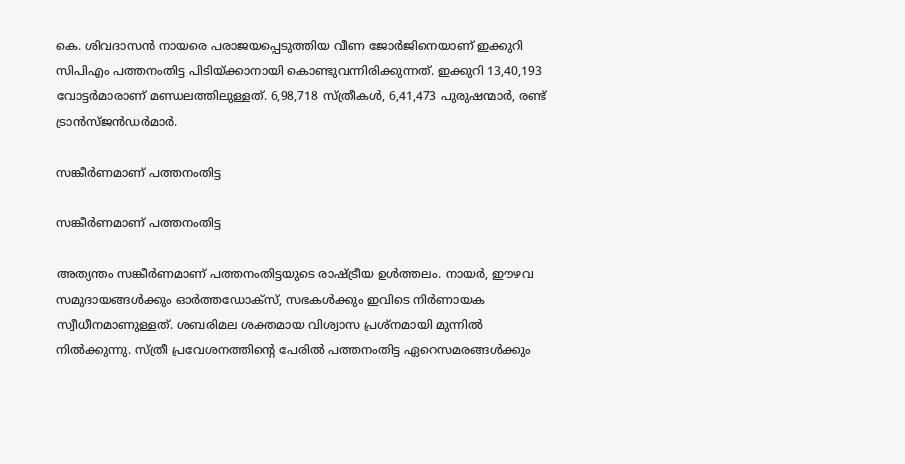കെ. ശിവദാസന്‍ നായരെ പരാജയപ്പെടുത്തിയ വീണ ജോര്‍ജിനെയാണ് ഇക്കുറി സിപിഎം പത്തനംതിട്ട പിടിയ്ക്കാനായി കൊണ്ടുവന്നിരിക്കുന്നത്. ഇക്കുറി 13,40,193 വോട്ടര്‍മാരാണ് മണ്ഡലത്തിലുള്ളത്. 6,98,718 സ്ത്രീകള്‍, 6,41,473 പുരുഷന്മാര്‍, രണ്ട് ട്രാന്‍സ്ജന്‍ഡര്‍മാര്‍.

സങ്കീര്‍ണമാണ് പത്തനംതിട്ട

സങ്കീര്‍ണമാണ് പത്തനംതിട്ട

അത്യന്തം സങ്കീര്‍ണമാണ് പത്തനംതിട്ടയുടെ രാഷ്ട്രീയ ഉള്‍ത്തലം. നായര്‍, ഈഴവ സമുദായങ്ങള്‍ക്കും ഓര്‍ത്തഡോക്‌സ്, സഭകള്‍ക്കും ഇവിടെ നിര്‍ണായക സ്വീധീനമാണുള്ളത്. ശബരിമല ശക്തമായ വിശ്വാസ പ്രശ്‌നമായി മുന്നില്‍ നില്‍ക്കുന്നു. സ്ത്രീ പ്രവേശനത്തിന്റെ പേരില്‍ പത്തനംതിട്ട ഏറെസമരങ്ങള്‍ക്കും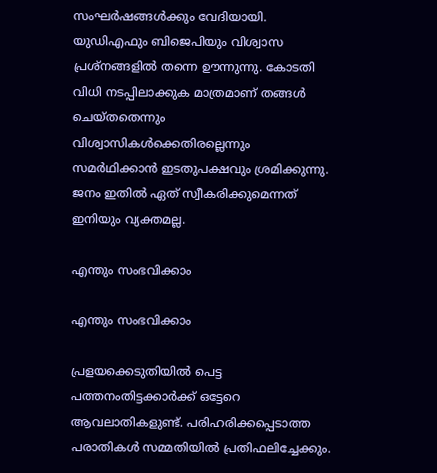സംഘര്‍ഷങ്ങള്‍ക്കും വേദിയായി. യുഡിഎഫും ബിജെപിയും വിശ്വാസ പ്രശ്‌നങ്ങളില്‍ തന്നെ ഊന്നുന്നു. കോടതി വിധി നടപ്പിലാക്കുക മാത്രമാണ് തങ്ങള്‍ ചെയ്തതെന്നും വിശ്വാസികള്‍ക്കെതിരല്ലെന്നും സമര്‍ഥിക്കാന്‍ ഇടതുപക്ഷവും ശ്രമിക്കുന്നു. ജനം ഇതില്‍ ഏത് സ്വീകരിക്കുമെന്നത് ഇനിയും വ്യക്തമല്ല.

എന്തും സംഭവിക്കാം

എന്തും സംഭവിക്കാം

പ്രളയക്കെടുതിയില്‍ പെട്ട പത്തനംതിട്ടക്കാര്‍ക്ക് ഒട്ടേറെ ആവലാതികളുണ്ട്. പരിഹരിക്കപ്പെടാത്ത പരാതികള്‍ സമ്മതിയില്‍ പ്രതിഫലിച്ചേക്കും.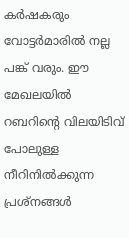കര്‍ഷകരും വോട്ടര്‍മാരില്‍ നല്ല പങ്ക് വരും. ഈ മേഖലയില്‍ റബറിന്റെ വിലയിടിവ് പോലുള്ള നീറിനില്‍ക്കുന്ന പ്രശ്‌നങ്ങള്‍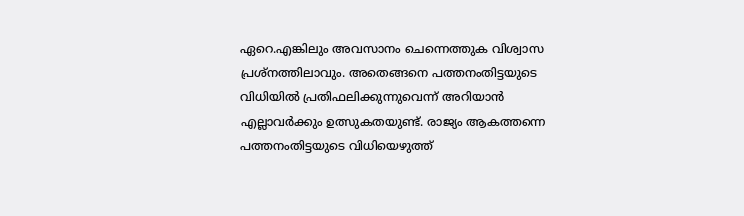ഏറെ.എങ്കിലും അവസാനം ചെന്നെത്തുക വിശ്വാസ പ്രശ്‌നത്തിലാവും. അതെങ്ങനെ പത്തനംതിട്ടയുടെ വിധിയില്‍ പ്രതിഫലിക്കുന്നുവെന്ന് അറിയാന്‍ എല്ലാവര്‍ക്കും ഉത്സുകതയുണ്ട്. രാജ്യം ആകത്തന്നെ പത്തനംതിട്ടയുടെ വിധിയെഴുത്ത്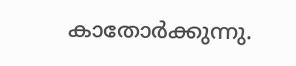കാതോര്‍ക്കുന്നു.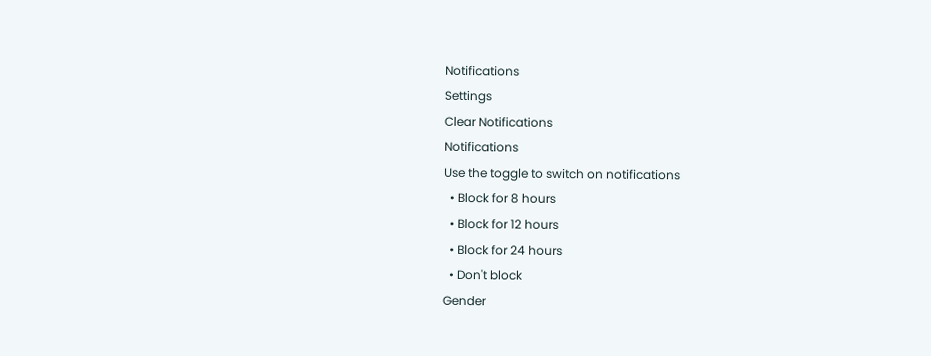Notifications
Settings
Clear Notifications
Notifications
Use the toggle to switch on notifications
  • Block for 8 hours
  • Block for 12 hours
  • Block for 24 hours
  • Don't block
Gender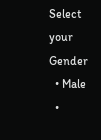Select your Gender
  • Male
  •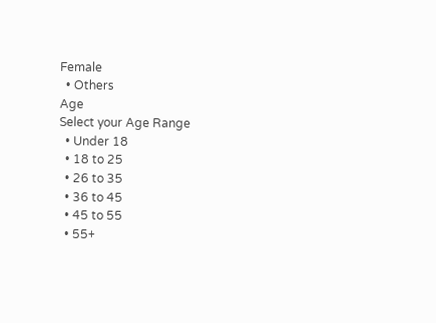Female
  • Others
Age
Select your Age Range
  • Under 18
  • 18 to 25
  • 26 to 35
  • 36 to 45
  • 45 to 55
  • 55+